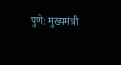पुणे: मुख्यमंत्री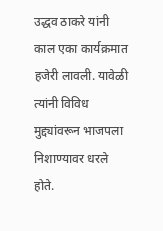उद्धव ठाकरे यांनी काल एका कार्यक्रमात हजेरी लावली. यावेळी त्यांनी विविध मुद्द्यांवरून भाजपला निशाण्यावर धरले होते.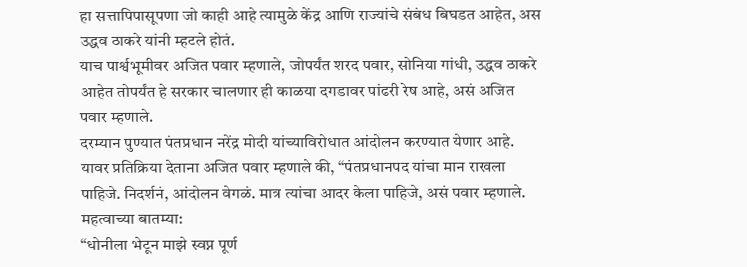हा सत्तापिपासूपणा जो काही आहे त्यामुळे केंद्र आणि राज्यांचे संबंध बिघडत आहेत, अस उद्धव ठाकरे यांनी म्हटले होतं.
याच पार्श्वभूमीवर अजित पवार म्हणाले, जोपर्यंत शरद पवार, सोनिया गांधी, उद्धव ठाकरे आहेत तोपर्यंत हे सरकार चालणार ही काळया दगडावर पांढरी रेष आहे, असं अजित पवार म्हणाले.
दरम्यान पुण्यात पंतप्रधान नरेंद्र मोदी यांच्याविरोधात आंदोलन करण्यात येणार आहे. यावर प्रतिक्रिया देताना अजित पवार म्हणाले की, “पंतप्रधानपद यांचा मान राखला पाहिजे. निदर्शनं, आंदोलन वेगळं. मात्र त्यांचा आदर केला पाहिजे, असं पवार म्हणाले.
महत्वाच्या बातम्या:
“धोनीला भेटून माझे स्वप्न पूर्ण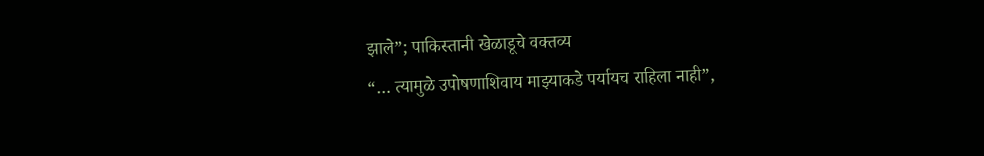झाले”; पाकिस्तानी खेळाडूचे वक्तव्य
“… त्यामुळे उपोषणाशिवाय माझ्याकडे पर्यायच राहिला नाही”,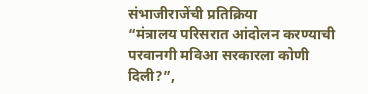संभाजीराजेंची प्रतिक्रिया
“मंत्रालय परिसरात आंदोलन करण्याची परवानगी मविआ सरकारला कोणी दिली?”,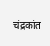चंद्रकांत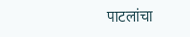पाटलांचा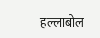हल्लाबोल